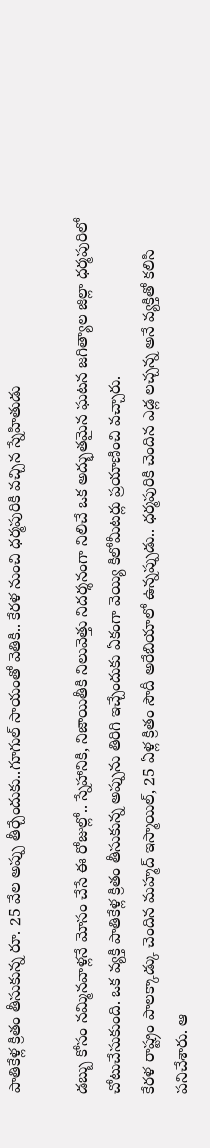పాతికేళ్ల క్రితం తీసుకున్న రూ. 25 వేల అప్పు తీర్చేందుకు..గూగుల్ సాయంతో వెతికి.. కేరళ నుంచి ధర్మపురికి వచ్చిన స్నేహితుడు

డబ్బు కోసం నమ్మినవాళ్లనే మోసం చేసే ఈ రోజుల్లో.. స్నేహానికి, నిజాయితీకి నిలువెత్తు నిదర్శనంగా నిలిచే ఒక అద్భుతమైన ఘటన జగిత్యాల జిల్లా ధర్మపురిలో చోటుచేసుకుంది. ఒక వ్యక్తి పాతికేళ్ల క్రితం తీసుకున్న అప్పును తిరిగి ఇచ్చేందుకు ఏకంగా వెయ్యి కిలోమీటర్లు ప్రయాణించి వచ్చారు.
కేరళ రాష్ట్రం పాలక్కాడ్కు చెందిన మహ్మద్ ఇస్మాయిల్, 25 ఏళ్ల క్రితం సౌదీ అరేబియాలో ఉన్నప్పుడు.. ధర్మపురికి చెందిన ఎడ్ల లచ్చన్న అనే వ్యక్తితో కలిసి పనిచేశారు. ఆ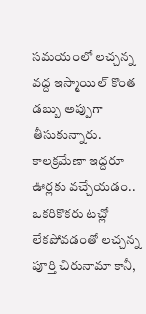సమయంలో లచ్చన్న వద్ద ఇస్మాయిల్ కొంత డబ్బు అప్పుగా తీసుకున్నారు. కాలక్రమేణా ఇద్దరూ ఊర్లకు వచ్చేయడం.. ఒకరికొకరు టచ్లో లేకపోవడంతో లచ్చన్న పూర్తి చిరునామా కానీ,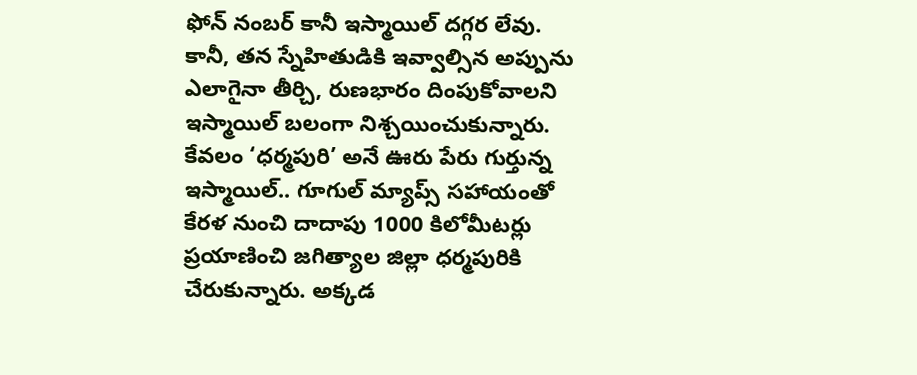ఫోన్ నంబర్ కానీ ఇస్మాయిల్ దగ్గర లేవు.
కానీ, తన స్నేహితుడికి ఇవ్వాల్సిన అప్పును ఎలాగైనా తీర్చి, రుణభారం దింపుకోవాలని ఇస్మాయిల్ బలంగా నిశ్చయించుకున్నారు. కేవలం ‘ధర్మపురి’ అనే ఊరు పేరు గుర్తున్న ఇస్మాయిల్.. గూగుల్ మ్యాప్స్ సహాయంతో కేరళ నుంచి దాదాపు 1000 కిలోమీటర్లు ప్రయాణించి జగిత్యాల జిల్లా ధర్మపురికి చేరుకున్నారు. అక్కడ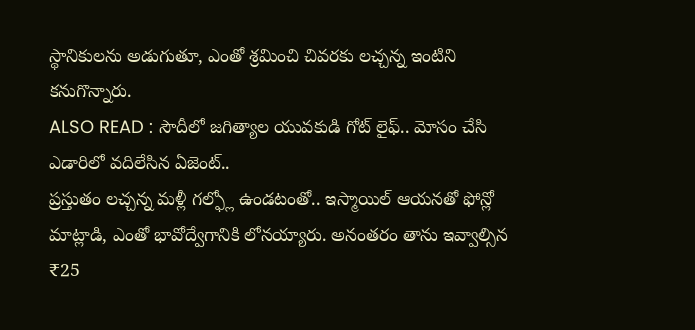స్థానికులను అడుగుతూ, ఎంతో శ్రమించి చివరకు లచ్చన్న ఇంటిని కనుగొన్నారు.
ALSO READ : సౌదీలో జగిత్యాల యువకుడి గోట్ లైఫ్.. మోసం చేసి ఎడారిలో వదిలేసిన ఏజెంట్..
ప్రస్తుతం లచ్చన్న మళ్లీ గల్ఫ్లో ఉండటంతో.. ఇస్మాయిల్ ఆయనతో ఫోన్లో మాట్లాడి, ఎంతో భావోద్వేగానికి లోనయ్యారు. అనంతరం తాను ఇవ్వాల్సిన ₹25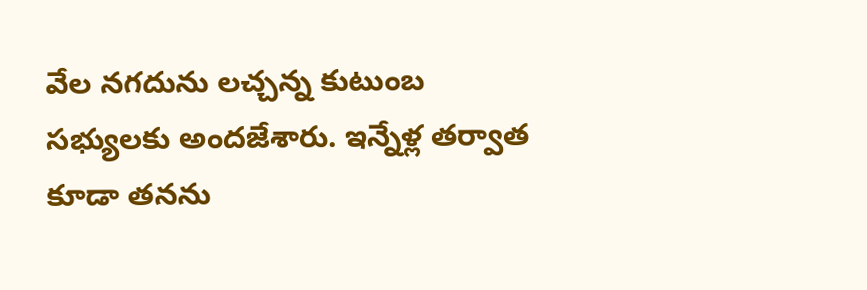వేల నగదును లచ్చన్న కుటుంబ సభ్యులకు అందజేశారు. ఇన్నేళ్ల తర్వాత కూడా తనను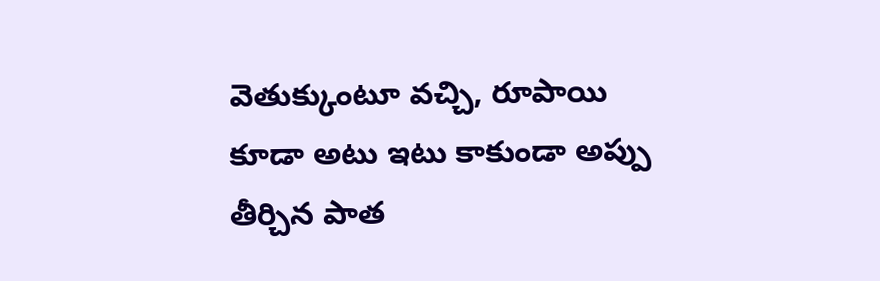వెతుక్కుంటూ వచ్చి, రూపాయి కూడా అటు ఇటు కాకుండా అప్పు తీర్చిన పాత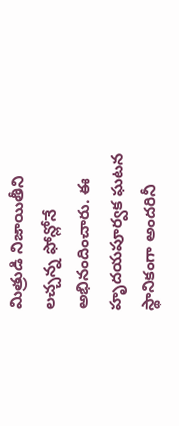మిత్రుడి నిజాయితీని లచ్చన్న ఫోన్లోనే అభినందించారు. ఈ హృదయపూర్వక ఘటన స్థానికంగా అందరినీ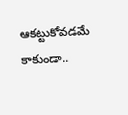ఆకట్టుకోవడమే కాకుండా..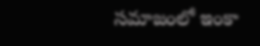సమాజంలో ఇంకా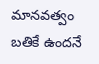మానవత్వం బతికే ఉందనే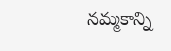నమ్మకాన్ని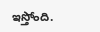ఇస్తోంది.